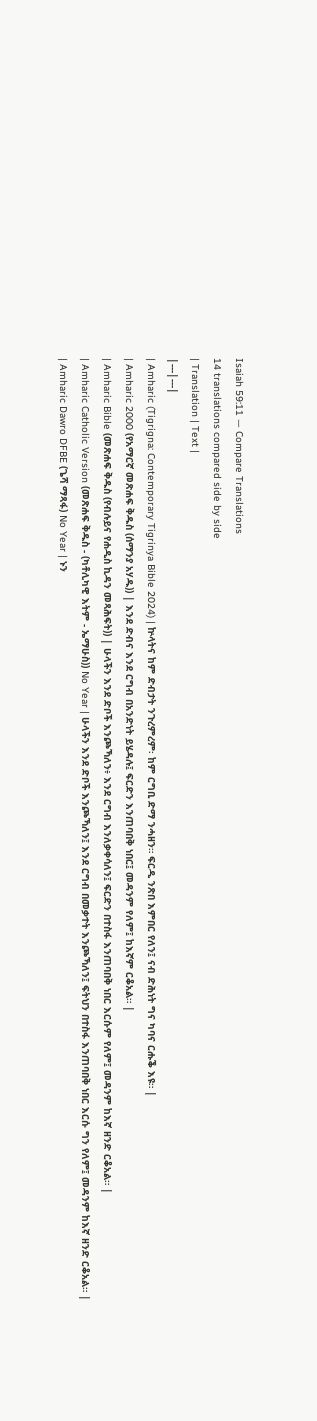Isaiah 59:11 — Compare Translations
14 translations compared side by side
| Translation | Text |
|---|---|
| Amharic (Tigrigna: Contemporary Tigrinya Bible 2024) | ኵላትና ከም ድብታት ንጉረምረም፡ ከም ርግቢ ድማ ንሓዘን። ፍርዲ ንጽበ እምበር የለን፤ ናብ ድሕነት ግና ካባና ርሑቕ እዩ። |
| Amharic 2000 (የአማርኛ መጽሐፍ ቅዱስ (ሰማንያ አሃዱ)) | እንደ ድብና እንደ ርግብ በአንድነት ይሄዳሉ፤ ፍርድን እንጠባበቅ ነበር፤ መዳንም የለም፤ ከእኛም ርቆአል። |
| Amharic Bible (መጽሐፍ ቅዱስ (የብሉይና የሐዲስ ኪዳን መጻሕፍት)) | ሁላችን እንደ ድቦች እንጮኻለን፥ እንደ ርግብ እንለቃቀሳለን፤ ፍርድን በተስፋ እንጠባበቅ ነበር እርሱም የለም፤ መዳንም ከእኛ ዘንድ ርቆአል። |
| Amharic Catholic Version (መጽሐፍ ቅዱስ - (ካቶሊካዊ እትም - ኤማሁስ)) No Year | ሁላችን እንደ ድቦች እንጮኻለን፤ እንደ ርግብ በመቃተት እንጮኻለን፤ ፍትህን በተስፋ እንጠባበቅ ነበር እርሱ ግን የለም፤ መዳንም ከእኛ ዘንድ ርቆአል። |
| Amharic Dawro DFBE (ጌሻ ማጻፋ) No Year | ኑን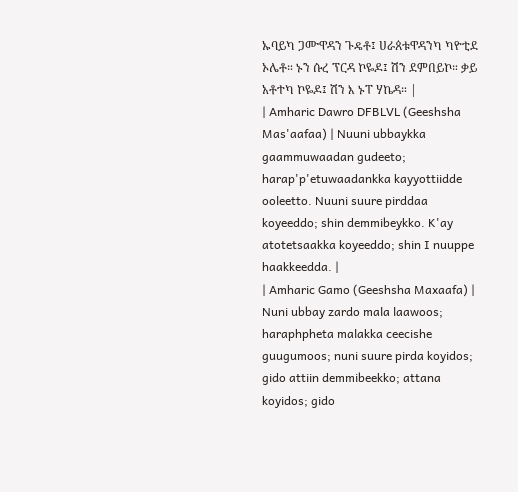ኡባይካ ጋሙዋዳን ጉዴቶ፤ ሀራጰቱዋዳንካ ካዮቲደ ኦሌቶ። ኑን ሱረ ፕርዳ ኮዬዶ፤ ሽን ደምበይኮ። ቃይ አቶተካ ኮዬዶ፤ ሽን እ ኑፐ ሃኬዳ። |
| Amharic Dawro DFBLVL (Geeshsha Mas'aafaa) | Nuuni ubbaykka gaammuwaadan gudeeto; harap'p'etuwaadankka kayyottiidde ooleetto. Nuuni suure pirddaa koyeeddo; shin demmibeykko. K'ay atotetsaakka koyeeddo; shin I nuuppe haakkeedda. |
| Amharic Gamo (Geeshsha Maxaafa) | Nuni ubbay zardo mala laawoos; haraphpheta malakka ceecishe guugumoos; nuni suure pirda koyidos; gido attiin demmibeekko; attana koyidos; gido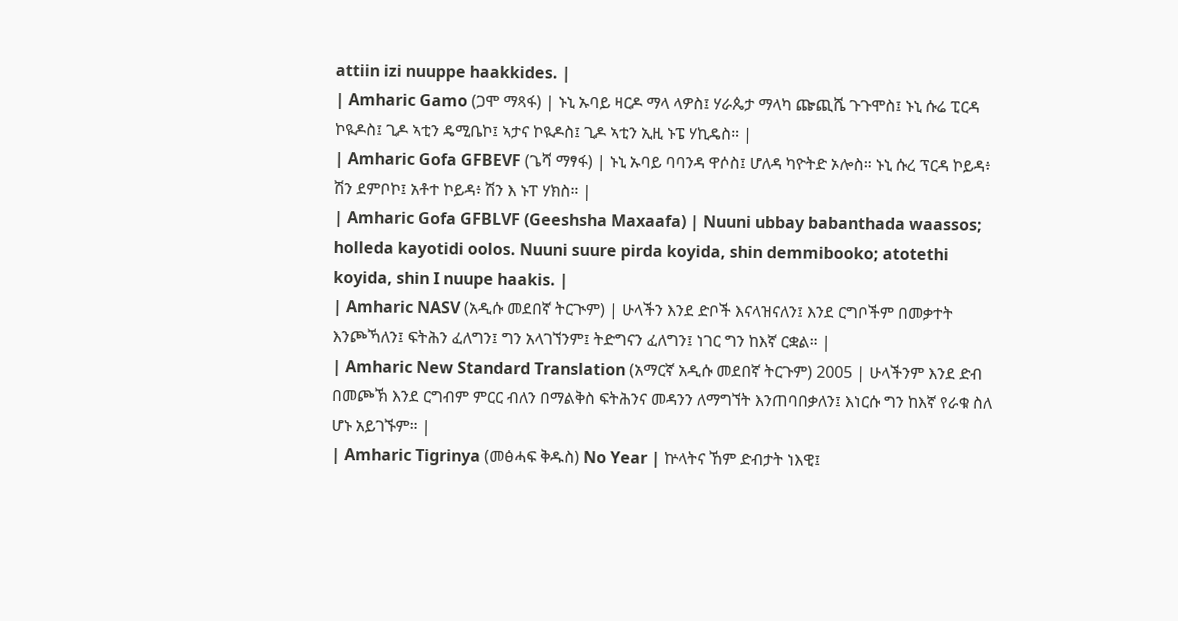attiin izi nuuppe haakkides. |
| Amharic Gamo (ጋሞ ማጻፋ) | ኑኒ ኡባይ ዛርዶ ማላ ላዎስ፤ ሃራጴታ ማላካ ጬጪሼ ጉጉሞስ፤ ኑኒ ሱሬ ፒርዳ ኮዪዶስ፤ ጊዶ ኣቲን ዴሚቤኮ፤ ኣታና ኮዪዶስ፤ ጊዶ ኣቲን ኢዚ ኑፔ ሃኪዴስ። |
| Amharic Gofa GFBEVF (ጌሻ ማፃፋ) | ኑኒ ኡባይ ባባንዳ ዋሶስ፤ ሆለዳ ካዮትድ ኦሎስ። ኑኒ ሱረ ፕርዳ ኮይዳ፥ ሽን ደምቦኮ፤ አቶተ ኮይዳ፥ ሽን እ ኑፐ ሃክስ። |
| Amharic Gofa GFBLVF (Geeshsha Maxaafa) | Nuuni ubbay babanthada waassos; holleda kayotidi oolos. Nuuni suure pirda koyida, shin demmibooko; atotethi koyida, shin I nuupe haakis. |
| Amharic NASV (አዲሱ መደበኛ ትርጒም) | ሁላችን እንደ ድቦች እናላዝናለን፤ እንደ ርግቦችም በመቃተት እንጮኻለን፤ ፍትሕን ፈለግን፤ ግን አላገኘንም፤ ትድግናን ፈለግን፤ ነገር ግን ከእኛ ርቋል። |
| Amharic New Standard Translation (አማርኛ አዲሱ መደበኛ ትርጉም) 2005 | ሁላችንም እንደ ድብ በመጮኽ እንደ ርግብም ምርር ብለን በማልቅስ ፍትሕንና መዳንን ለማግኘት እንጠባበቃለን፤ እነርሱ ግን ከእኛ የራቁ ስለ ሆኑ አይገኙም። |
| Amharic Tigrinya (መፅሓፍ ቅዱስ) No Year | ኵላትና ኸም ድብታት ነእዊ፤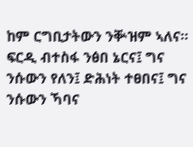ከም ርግቢታትውን ንቝዝም ኣለና። ፍርዲ ብተስፋ ንፅበ ኔርና፤ ግና ንሱውን የለን፤ ድሕነት ተፀበና፤ ግና ንሱውን ኻባና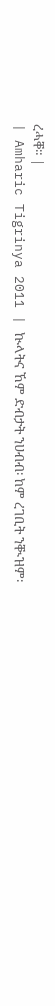ረሓቐ። |
| Amharic Tigrinya 2011 | ኲላትና ኸም ድብታት ንሀብብ፡ ከም ረገቢት ንቚዝም፡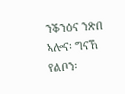ንቕንዕና ንጽበ ኣሎና፡ ግናኸ የልቦን፡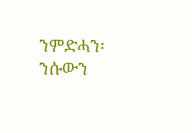ንምድሓን፡ ንሱውን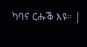ካባና ርሑቕ እዩ። |